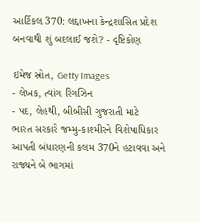આર્ટિકલ 370: લદ્દાખના કેન્દ્રશાસિત પ્રદેશ બનવાથી શું બદલાઈ જશે? - દૃષ્ટિકોણ

ઇમેજ સ્રોત, Getty Images
- લેખક, ત્વાંગ રિગઝિન
- પદ, લેહથી, બીબીસી ગુજરાતી માટે
ભારત સરકારે જમ્મુ-કાશ્મીરને વિશેષાધિકાર આપતી બંધારણની કલમ 370ને હટાવવા અને રાજ્યને બે ભાગમાં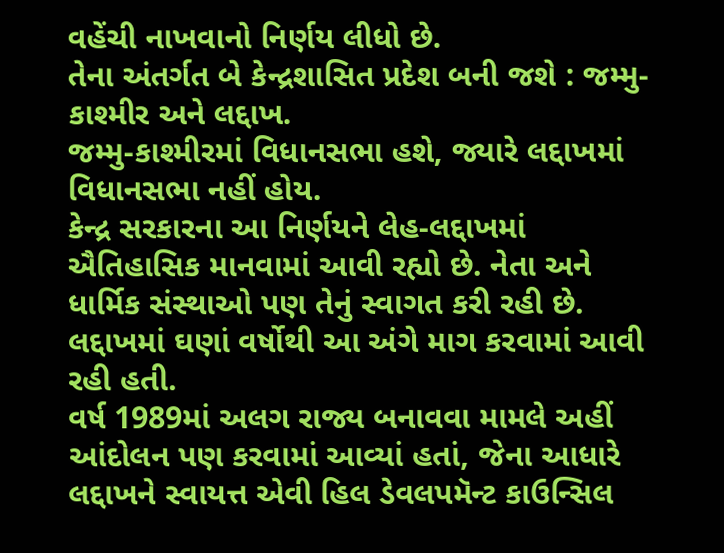વહેંચી નાખવાનો નિર્ણય લીધો છે.
તેના અંતર્ગત બે કેન્દ્રશાસિત પ્રદેશ બની જશે : જમ્મુ-કાશ્મીર અને લદ્દાખ.
જમ્મુ-કાશ્મીરમાં વિધાનસભા હશે, જ્યારે લદ્દાખમાં વિધાનસભા નહીં હોય.
કેન્દ્ર સરકારના આ નિર્ણયને લેહ-લદ્દાખમાં ઐતિહાસિક માનવામાં આવી રહ્યો છે. નેતા અને ધાર્મિક સંસ્થાઓ પણ તેનું સ્વાગત કરી રહી છે.
લદ્દાખમાં ઘણાં વર્ષોથી આ અંગે માગ કરવામાં આવી રહી હતી.
વર્ષ 1989માં અલગ રાજ્ય બનાવવા મામલે અહીં આંદોલન પણ કરવામાં આવ્યાં હતાં, જેના આધારે લદ્દાખને સ્વાયત્ત એવી હિલ ડેવલપમૅન્ટ કાઉન્સિલ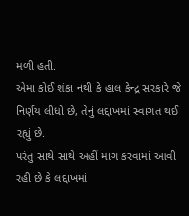મળી હતી.
એમા કોઈ શંકા નથી કે હાલ કેન્દ્ર સરકારે જે નિર્ણય લીધો છે, તેનું લદ્દાખમાં સ્વાગત થઈ રહ્યું છે.
પરંતુ સાથે સાથે અહીં માગ કરવામાં આવી રહી છે કે લદ્દાખમાં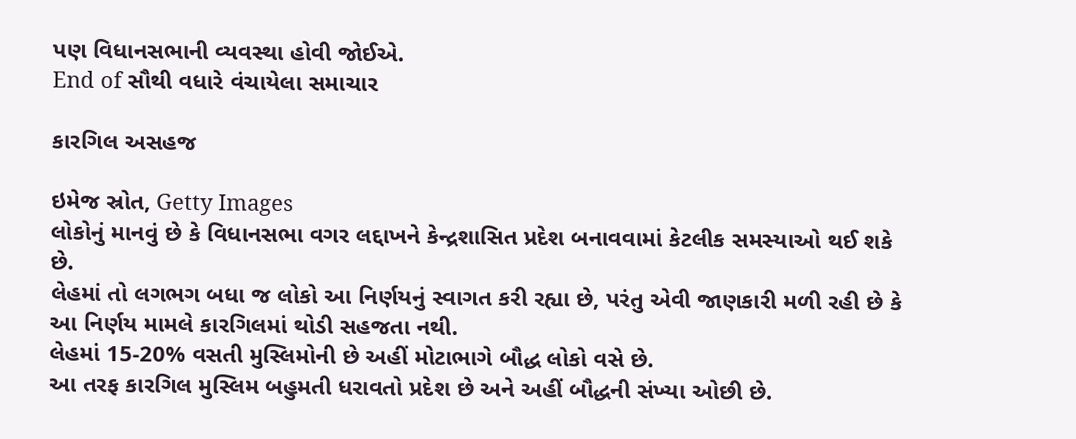પણ વિધાનસભાની વ્યવસ્થા હોવી જોઈએ.
End of સૌથી વધારે વંચાયેલા સમાચાર

કારગિલ અસહજ

ઇમેજ સ્રોત, Getty Images
લોકોનું માનવું છે કે વિધાનસભા વગર લદ્દાખને કેન્દ્રશાસિત પ્રદેશ બનાવવામાં કેટલીક સમસ્યાઓ થઈ શકે છે.
લેહમાં તો લગભગ બધા જ લોકો આ નિર્ણયનું સ્વાગત કરી રહ્યા છે, પરંતુ એવી જાણકારી મળી રહી છે કે આ નિર્ણય મામલે કારગિલમાં થોડી સહજતા નથી.
લેહમાં 15-20% વસતી મુસ્લિમોની છે અહીં મોટાભાગે બૌદ્ધ લોકો વસે છે.
આ તરફ કારગિલ મુસ્લિમ બહુમતી ધરાવતો પ્રદેશ છે અને અહીં બૌદ્ધની સંખ્યા ઓછી છે.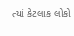ત્યાં કેટલાક લોકો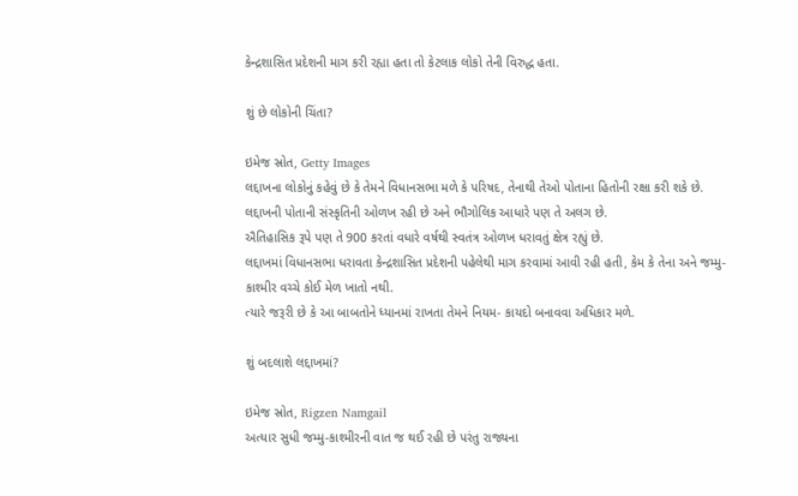કેન્દ્રશાસિત પ્રદેશની માગ કરી રહ્યા હતા તો કેટલાક લોકો તેની વિરુદ્ધ હતા.

શું છે લોકોની ચિંતા?

ઇમેજ સ્રોત, Getty Images
લદ્દાખના લોકોનું કહેવું છે કે તેમને વિધાનસભા મળે કે પરિષદ, તેનાથી તેઓ પોતાના હિતોની રક્ષા કરી શકે છે.
લદ્દાખની પોતાની સંસ્કૃતિની ઓળખ રહી છે અને ભૌગોલિક આધારે પણ તે અલગ છે.
ઐતિહાસિક રૂપે પણ તે 900 કરતાં વધારે વર્ષથી સ્વતંત્ર ઓળખ ધરાવતું ક્ષેત્ર રહ્યું છે.
લદ્દાખમાં વિધાનસભા ધરાવતા કેન્દ્રશાસિત પ્રદેશની પહેલેથી માગ કરવામાં આવી રહી હતી, કેમ કે તેના અને જમ્મુ-કાશ્મીર વચ્ચે કોઈ મેળ ખાતો નથી.
ત્યારે જરૂરી છે કે આ બાબતોને ધ્યાનમાં રાખતા તેમને નિયમ- કાયદો બનાવવા અધિકાર મળે.

શું બદલાશે લદ્દાખમાં?

ઇમેજ સ્રોત, Rigzen Namgail
અત્યાર સુધી જમ્મુ-કાશ્મીરની વાત જ થઈ રહી છે પરંતુ રાજ્યના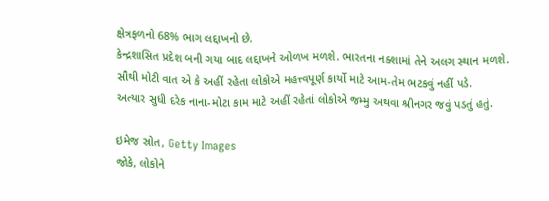ક્ષેત્રફળનો 68% ભાગ લદ્દાખનો છે.
કેન્દ્રશાસિત પ્રદેશ બની ગયા બાદ લદ્દાખને ઓળખ મળશે. ભારતના નક્શામાં તેને અલગ સ્થાન મળશે.
સૌથી મોટી વાત એ કે અહીં રહેતા લોકોએ મહત્ત્વપૂર્ણ કાર્યો માટે આમ-તેમ ભટકવું નહીં પડે.
અત્યાર સુધી દરેક નાના-મોટા કામ માટે અહીં રહેતાં લોકોએ જમ્મુ અથવા શ્રીનગર જવું પડતું હતું.

ઇમેજ સ્રોત, Getty Images
જોકે, લોકોને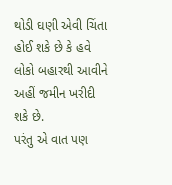થોડી ઘણી એવી ચિંતા હોઈ શકે છે કે હવે લોકો બહારથી આવીને અહીં જમીન ખરીદી શકે છે.
પરંતુ એ વાત પણ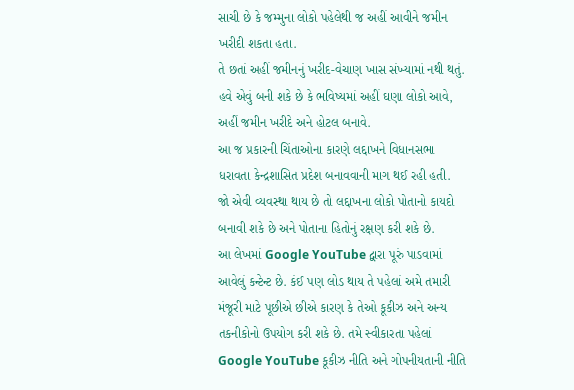સાચી છે કે જમ્મુના લોકો પહેલેથી જ અહીં આવીને જમીન ખરીદી શકતા હતા.
તે છતાં અહીં જમીનનું ખરીદ-વેચાણ ખાસ સંખ્યામાં નથી થતું.
હવે એવું બની શકે છે કે ભવિષ્યમાં અહીં ઘણા લોકો આવે, અહીં જમીન ખરીદે અને હોટલ બનાવે.
આ જ પ્રકારની ચિંતાઓના કારણે લદ્દાખને વિધાનસભા ધરાવતા કેન્દ્રશાસિત પ્રદેશ બનાવવાની માગ થઈ રહી હતી.
જો એવી વ્યવસ્થા થાય છે તો લદ્દાખના લોકો પોતાનો કાયદો બનાવી શકે છે અને પોતાના હિતોનું રક્ષણ કરી શકે છે.
આ લેખમાં Google YouTube દ્વારા પૂરું પાડવામાં આવેલું કન્ટેન્ટ છે. કંઈ પણ લોડ થાય તે પહેલાં અમે તમારી મંજૂરી માટે પૂછીએ છીએ કારણ કે તેઓ કૂકીઝ અને અન્ય તકનીકોનો ઉપયોગ કરી શકે છે. તમે સ્વીકારતા પહેલાં Google YouTube કૂકીઝ નીતિ અને ગોપનીયતાની નીતિ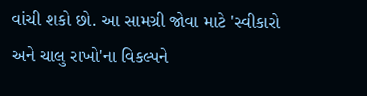વાંચી શકો છો. આ સામગ્રી જોવા માટે 'સ્વીકારો અને ચાલુ રાખો'ના વિકલ્પને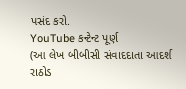પસંદ કરો.
YouTube કન્ટેન્ટ પૂર્ણ
(આ લેખ બીબીસી સંવાદદાતા આદર્શ રાઠોડ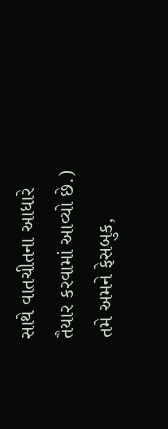સાથે વાતચીતના આધારે તૈયાર કરવામાં આવ્યો છે.)
તમે અમને ફેસબુક,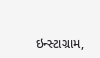ઇન્સ્ટાગ્રામ,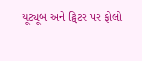યૂટ્યૂબ અને ટ્વિટર પર ફોલો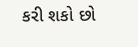કરી શકો છો